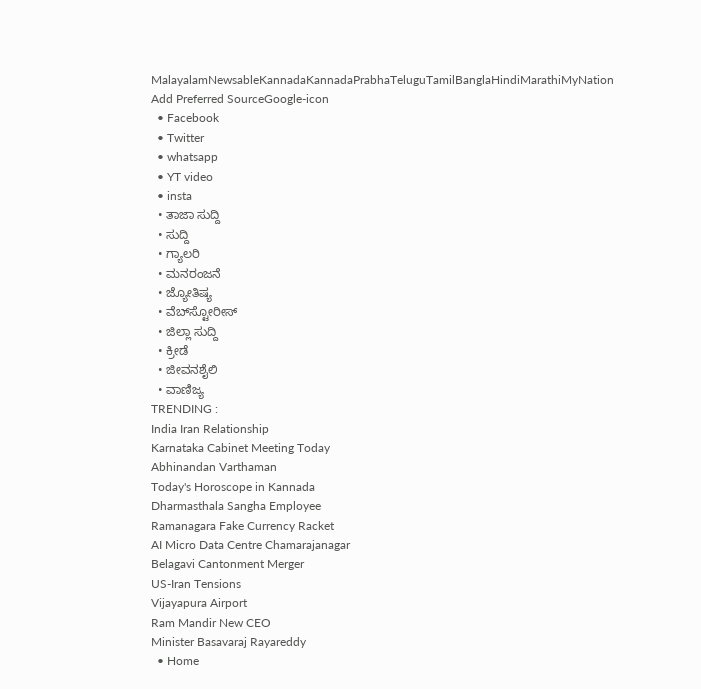MalayalamNewsableKannadaKannadaPrabhaTeluguTamilBanglaHindiMarathiMyNation
Add Preferred SourceGoogle-icon
  • Facebook
  • Twitter
  • whatsapp
  • YT video
  • insta
  • ತಾಜಾ ಸುದ್ದಿ
  • ಸುದ್ದಿ
  • ಗ್ಯಾಲರಿ
  • ಮನರಂಜನೆ
  • ಜ್ಯೋತಿಷ್ಯ
  • ವೆಬ್‌ಸ್ಟೋರೀಸ್
  • ಜಿಲ್ಲಾ ಸುದ್ದಿ
  • ಕ್ರೀಡೆ
  • ಜೀವನಶೈಲಿ
  • ವಾಣಿಜ್ಯ
TRENDING :
India Iran Relationship
Karnataka Cabinet Meeting Today
Abhinandan Varthaman
Today's Horoscope in Kannada
Dharmasthala Sangha Employee
Ramanagara Fake Currency Racket
AI Micro Data Centre Chamarajanagar
Belagavi Cantonment Merger
US-Iran Tensions
Vijayapura Airport
Ram Mandir New CEO
Minister Basavaraj Rayareddy
  • Home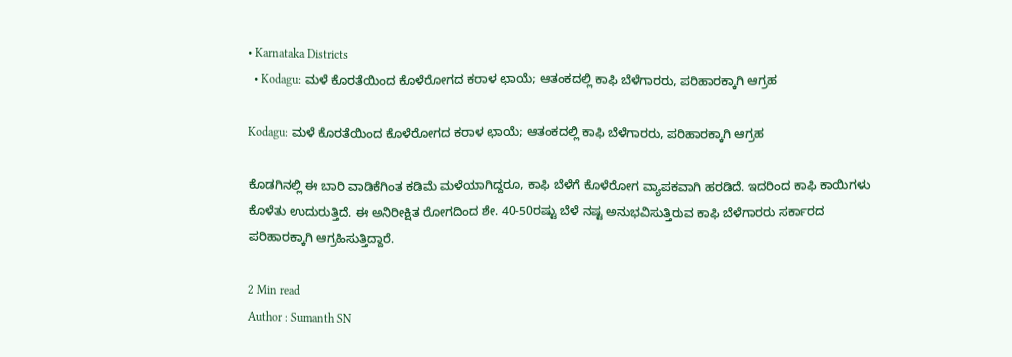• Karnataka Districts
  • Kodagu: ಮಳೆ ಕೊರತೆಯಿಂದ ಕೊಳೆರೋಗದ ಕರಾಳ ಛಾಯೆ; ಆತಂಕದಲ್ಲಿ ಕಾಫಿ ಬೆಳೆಗಾರರು, ಪರಿಹಾರಕ್ಕಾಗಿ ಆಗ್ರಹ

Kodagu: ಮಳೆ ಕೊರತೆಯಿಂದ ಕೊಳೆರೋಗದ ಕರಾಳ ಛಾಯೆ; ಆತಂಕದಲ್ಲಿ ಕಾಫಿ ಬೆಳೆಗಾರರು, ಪರಿಹಾರಕ್ಕಾಗಿ ಆಗ್ರಹ

ಕೊಡಗಿನಲ್ಲಿ ಈ ಬಾರಿ ವಾಡಿಕೆಗಿಂತ ಕಡಿಮೆ ಮಳೆಯಾಗಿದ್ದರೂ, ಕಾಫಿ ಬೆಳೆಗೆ ಕೊಳೆರೋಗ ವ್ಯಾಪಕವಾಗಿ ಹರಡಿದೆ. ಇದರಿಂದ ಕಾಫಿ ಕಾಯಿಗಳು ಕೊಳೆತು ಉದುರುತ್ತಿದೆ. ಈ ಅನಿರೀಕ್ಷಿತ ರೋಗದಿಂದ ಶೇ. 40-50ರಷ್ಟು ಬೆಳೆ ನಷ್ಟ ಅನುಭವಿಸುತ್ತಿರುವ ಕಾಫಿ ಬೆಳೆಗಾರರು ಸರ್ಕಾರದ ಪರಿಹಾರಕ್ಕಾಗಿ ಆಗ್ರಹಿಸುತ್ತಿದ್ದಾರೆ.

2 Min read
Author : Sumanth SN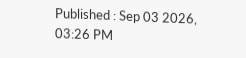Published : Sep 03 2026, 03:26 PM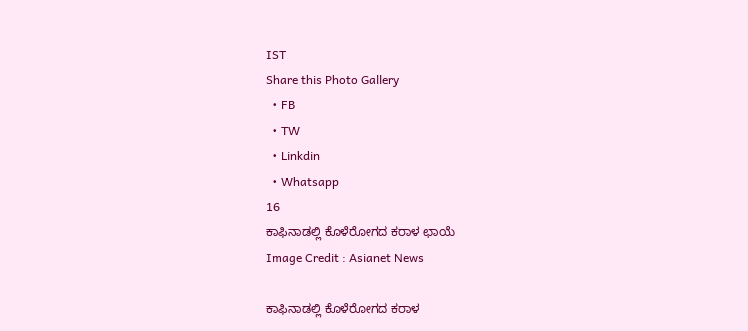IST
Share this Photo Gallery
  • FB
  • TW
  • Linkdin
  • Whatsapp
16
ಕಾಫಿನಾಡಲ್ಲಿ ಕೊಳೆರೋಗದ ಕರಾಳ ಛಾಯೆ
Image Credit : Asianet News

ಕಾಫಿನಾಡಲ್ಲಿ ಕೊಳೆರೋಗದ ಕರಾಳ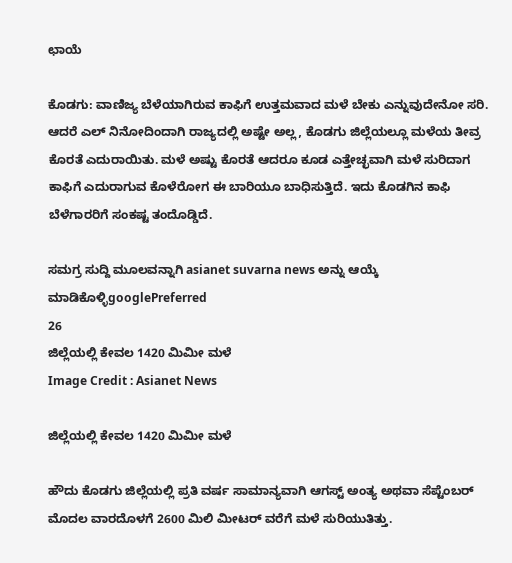ಛಾಯೆ

ಕೊಡಗು: ವಾಣಿಜ್ಯ ಬೆಳೆಯಾಗಿರುವ ಕಾಫಿಗೆ ಉತ್ತಮವಾದ ಮಳೆ ಬೇಕು ಎನ್ನುವುದೇನೋ ಸರಿ. ಆದರೆ ಎಲ್ ನಿನೋದಿಂದಾಗಿ ರಾಜ್ಯದಲ್ಲಿ ಅಷ್ಟೇ ಅಲ್ಲ, ಕೊಡಗು ಜಿಲ್ಲೆಯಲ್ಲೂ ಮಳೆಯ ತೀವ್ರ ಕೊರತೆ ಎದುರಾಯಿತು. ಮಳೆ ಅಷ್ಟು ಕೊರತೆ ಆದರೂ ಕೂಡ ಎತ್ತೇಚ್ಛವಾಗಿ ಮಳೆ ಸುರಿದಾಗ ಕಾಫಿಗೆ ಎದುರಾಗುವ ಕೊಳೆರೋಗ ಈ ಬಾರಿಯೂ ಬಾಧಿಸುತ್ತಿದೆ. ಇದು ಕೊಡಗಿನ ಕಾಫಿ ಬೆಳೆಗಾರರಿಗೆ ಸಂಕಷ್ಟ ತಂದೊಡ್ಡಿದೆ.

ಸಮಗ್ರ ಸುದ್ದಿ ಮೂಲವನ್ನಾಗಿ asianet suvarna news ಅನ್ನು ಆಯ್ಕೆ ಮಾಡಿಕೊಳ್ಳಿgooglePreferred
26
ಜಿಲ್ಲೆಯಲ್ಲಿ ಕೇವಲ 1420 ಮಿಮೀ ಮಳೆ
Image Credit : Asianet News

ಜಿಲ್ಲೆಯಲ್ಲಿ ಕೇವಲ 1420 ಮಿಮೀ ಮಳೆ

ಹೌದು ಕೊಡಗು ಜಿಲ್ಲೆಯಲ್ಲಿ ಪ್ರತಿ ವರ್ಷ ಸಾಮಾನ್ಯವಾಗಿ ಆಗಸ್ಟ್ ಅಂತ್ಯ ಅಥವಾ ಸೆಪ್ಟೆಂಬರ್ ಮೊದಲ ವಾರದೊಳಗೆ 2600 ಮಿಲಿ ಮೀಟರ್ ವರೆಗೆ ಮಳೆ ಸುರಿಯುತಿತ್ತು.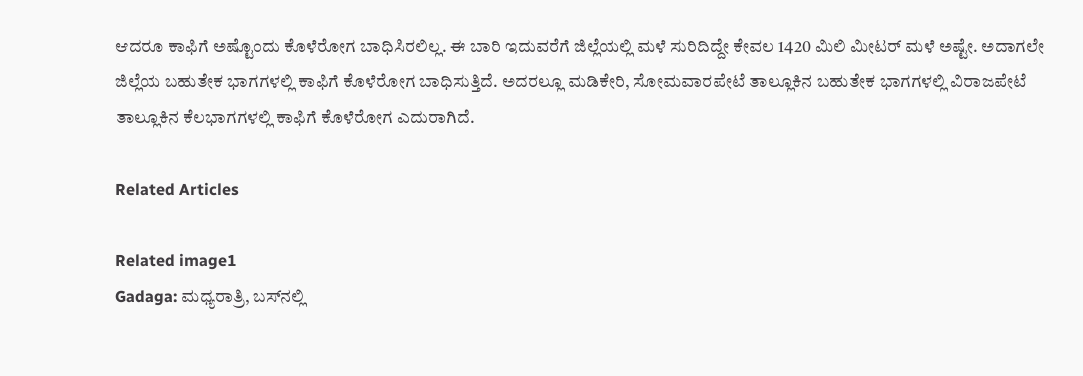ಆದರೂ ಕಾಫಿಗೆ ಅಷ್ಟೊಂದು ಕೊಳೆರೋಗ ಬಾಧಿಸಿರಲಿಲ್ಲ. ಈ ಬಾರಿ ಇದುವರೆಗೆ ಜಿಲ್ಲೆಯಲ್ಲಿ ಮಳೆ ಸುರಿದಿದ್ದೇ ಕೇವಲ 1420 ಮಿಲಿ ಮೀಟರ್ ಮಳೆ ಅಷ್ಟೇ. ಅದಾಗಲೇ ಜಿಲ್ಲೆಯ ಬಹುತೇಕ ಭಾಗಗಳಲ್ಲಿ ಕಾಫಿಗೆ ಕೊಳೆರೋಗ ಬಾಧಿಸುತ್ತಿದೆ. ಅದರಲ್ಲೂ ಮಡಿಕೇರಿ, ಸೋಮವಾರಪೇಟೆ ತಾಲ್ಲೂಕಿನ ಬಹುತೇಕ ಭಾಗಗಳಲ್ಲಿ ವಿರಾಜಪೇಟೆ ತಾಲ್ಲೂಕಿನ ಕೆಲಭಾಗಗಳಲ್ಲಿ ಕಾಫಿಗೆ ಕೊಳೆರೋಗ ಎದುರಾಗಿದೆ.

Related Articles

Related image1
Gadaga: ಮಧ್ಯರಾತ್ರಿ, ಬಸ್‌ನಲ್ಲಿ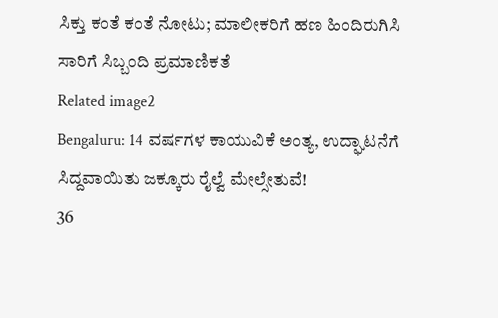ಸಿಕ್ತು ಕಂತೆ ಕಂತೆ ನೋಟು; ಮಾಲೀಕರಿಗೆ ಹಣ ಹಿಂದಿರುಗಿಸಿ ಸಾರಿಗೆ ಸಿಬ್ಬಂದಿ ಪ್ರಮಾಣಿಕತೆ
Related image2
Bengaluru: 14 ವರ್ಷಗಳ ಕಾಯುವಿಕೆ ಅಂತ್ಯ, ಉದ್ಘಾಟನೆಗೆ ಸಿದ್ದವಾಯಿತು ಜಕ್ಕೂರು ರೈಲ್ವೆ ಮೇಲ್ಸೇತುವೆ!
36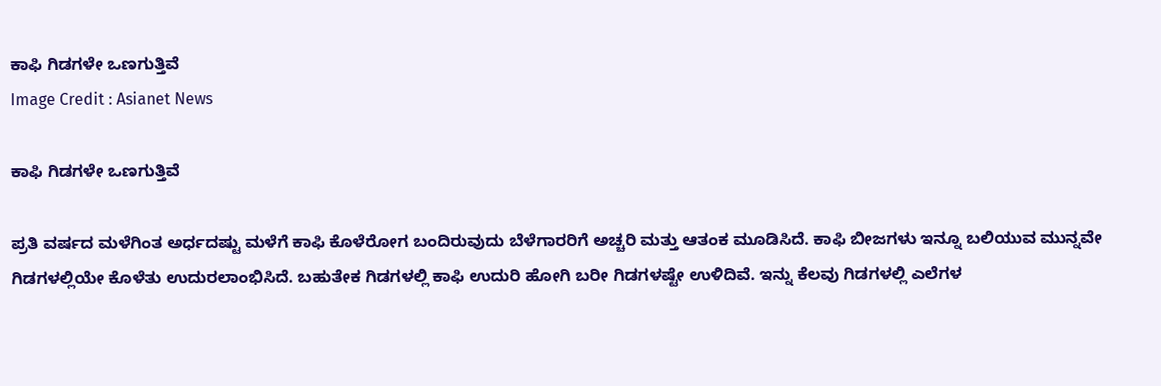ಕಾಫಿ ಗಿಡಗಳೇ ಒಣಗುತ್ತಿವೆ
Image Credit : Asianet News

ಕಾಫಿ ಗಿಡಗಳೇ ಒಣಗುತ್ತಿವೆ

ಪ್ರತಿ ವರ್ಷದ ಮಳೆಗಿಂತ ಅರ್ಧದಷ್ಟು ಮಳೆಗೆ ಕಾಫಿ ಕೊಳೆರೋಗ ಬಂದಿರುವುದು ಬೆಳೆಗಾರರಿಗೆ ಅಚ್ಚರಿ ಮತ್ತು ಆತಂಕ ಮೂಡಿಸಿದೆ. ಕಾಫಿ ಬೀಜಗಳು ಇನ್ನೂ ಬಲಿಯುವ ಮುನ್ನವೇ ಗಿಡಗಳಲ್ಲಿಯೇ ಕೊಳೆತು ಉದುರಲಾಂಭಿಸಿದೆ. ಬಹುತೇಕ ಗಿಡಗಳಲ್ಲಿ ಕಾಫಿ ಉದುರಿ ಹೋಗಿ ಬರೀ ಗಿಡಗಳಷ್ಟೇ ಉಳಿದಿವೆ. ಇನ್ನು ಕೆಲವು ಗಿಡಗಳಲ್ಲಿ ಎಲೆಗಳ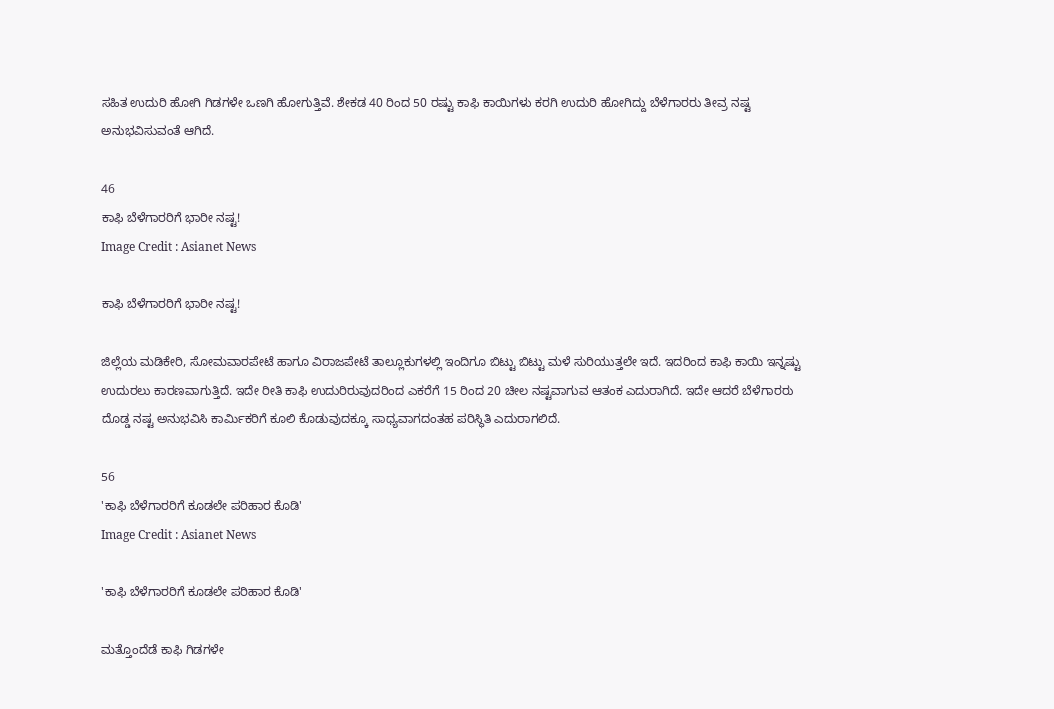ಸಹಿತ ಉದುರಿ ಹೋಗಿ ಗಿಡಗಳೇ ಒಣಗಿ ಹೋಗುತ್ತಿವೆ. ಶೇಕಡ 40 ರಿಂದ 50 ರಷ್ಟು ಕಾಫಿ ಕಾಯಿಗಳು ಕರಗಿ ಉದುರಿ ಹೋಗಿದ್ದು ಬೆಳೆಗಾರರು ತೀವ್ರ ನಷ್ಟ ಅನುಭವಿಸುವಂತೆ ಆಗಿದೆ.

46
ಕಾಫಿ ಬೆಳೆಗಾರರಿಗೆ ಭಾರೀ ನಷ್ಟ!
Image Credit : Asianet News

ಕಾಫಿ ಬೆಳೆಗಾರರಿಗೆ ಭಾರೀ ನಷ್ಟ!

ಜಿಲ್ಲೆಯ ಮಡಿಕೇರಿ, ಸೋಮವಾರಪೇಟೆ ಹಾಗೂ ವಿರಾಜಪೇಟೆ ತಾಲ್ಲೂಕುಗಳಲ್ಲಿ ಇಂದಿಗೂ ಬಿಟ್ಟು ಬಿಟ್ಟು ಮಳೆ ಸುರಿಯುತ್ತಲೇ ಇದೆ. ಇದರಿಂದ ಕಾಫಿ ಕಾಯಿ ಇನ್ನಷ್ಟು ಉದುರಲು ಕಾರಣವಾಗುತ್ತಿದೆ. ಇದೇ ರೀತಿ ಕಾಫಿ ಉದುರಿರುವುದರಿಂದ ಎಕರೆಗೆ 15 ರಿಂದ 20 ಚೀಲ ನಷ್ಟವಾಗುವ ಆತಂಕ ಎದುರಾಗಿದೆ. ಇದೇ ಆದರೆ ಬೆಳೆಗಾರರು ದೊಡ್ಡ ನಷ್ಟ ಅನುಭವಿಸಿ ಕಾರ್ಮಿಕರಿಗೆ ಕೂಲಿ ಕೊಡುವುದಕ್ಕೂ ಸಾಧ್ಯವಾಗದಂತಹ ಪರಿಸ್ಥಿತಿ ಎದುರಾಗಲಿದೆ.

56
'ಕಾಫಿ ಬೆಳೆಗಾರರಿಗೆ ಕೂಡಲೇ ಪರಿಹಾರ ಕೊಡಿ'
Image Credit : Asianet News

'ಕಾಫಿ ಬೆಳೆಗಾರರಿಗೆ ಕೂಡಲೇ ಪರಿಹಾರ ಕೊಡಿ'

ಮತ್ತೊಂದೆಡೆ ಕಾಫಿ ಗಿಡಗಳೇ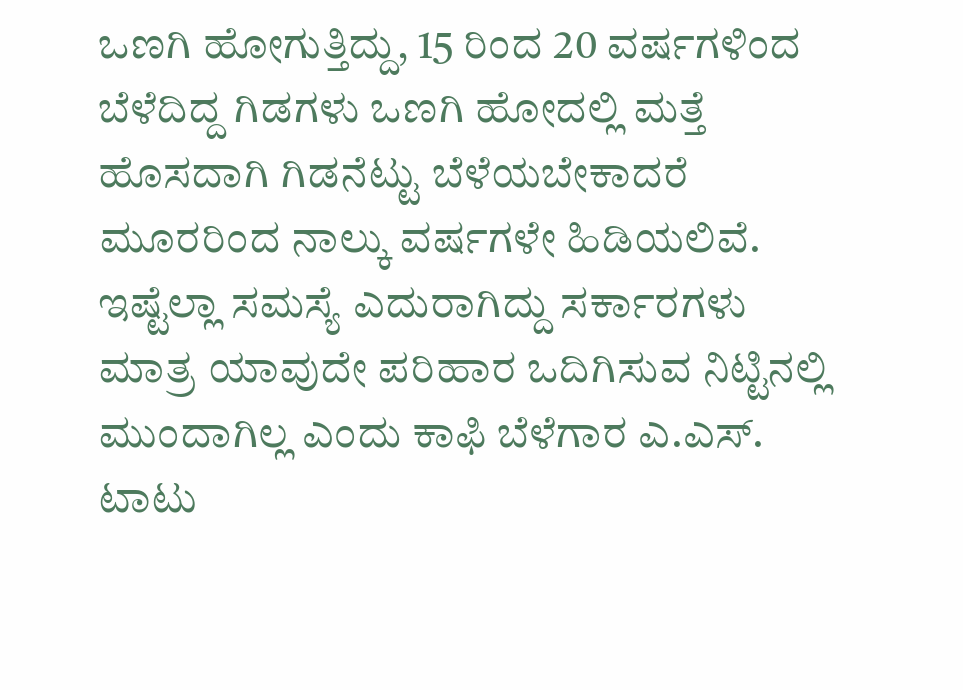ಒಣಗಿ ಹೋಗುತ್ತಿದ್ದು, 15 ರಿಂದ 20 ವರ್ಷಗಳಿಂದ ಬೆಳೆದಿದ್ದ ಗಿಡಗಳು ಒಣಗಿ ಹೋದಲ್ಲಿ ಮತ್ತೆ ಹೊಸದಾಗಿ ಗಿಡನೆಟ್ಟು ಬೆಳೆಯಬೇಕಾದರೆ ಮೂರರಿಂದ ನಾಲ್ಕು ವರ್ಷಗಳೇ ಹಿಡಿಯಲಿವೆ. ಇಷ್ಟೆಲ್ಲಾ ಸಮಸ್ಯೆ ಎದುರಾಗಿದ್ದು ಸರ್ಕಾರಗಳು ಮಾತ್ರ ಯಾವುದೇ ಪರಿಹಾರ ಒದಿಗಿಸುವ ನಿಟ್ಟಿನಲ್ಲಿ ಮುಂದಾಗಿಲ್ಲ ಎಂದು ಕಾಫಿ ಬೆಳೆಗಾರ ಎ.ಎಸ್. ಟಾಟು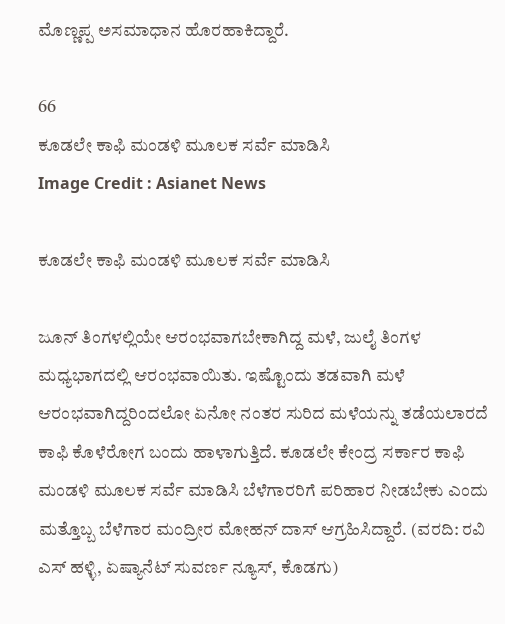ಮೊಣ್ಣಪ್ಪ ಅಸಮಾಧಾನ ಹೊರಹಾಕಿದ್ದಾರೆ.

66
ಕೂಡಲೇ ಕಾಫಿ ಮಂಡಳಿ ಮೂಲಕ ಸರ್ವೆ ಮಾಡಿಸಿ
Image Credit : Asianet News

ಕೂಡಲೇ ಕಾಫಿ ಮಂಡಳಿ ಮೂಲಕ ಸರ್ವೆ ಮಾಡಿಸಿ

ಜೂನ್ ತಿಂಗಳಲ್ಲಿಯೇ ಆರಂಭವಾಗಬೇಕಾಗಿದ್ದ ಮಳೆ, ಜುಲೈ ತಿಂಗಳ ಮಧ್ಯಭಾಗದಲ್ಲಿ ಆರಂಭವಾಯಿತು. ಇಷ್ಟೊಂದು ತಡವಾಗಿ ಮಳೆ ಆರಂಭವಾಗಿದ್ದರಿಂದಲೋ ಏನೋ ನಂತರ ಸುರಿದ ಮಳೆಯನ್ನು ತಡೆಯಲಾರದೆ ಕಾಫಿ ಕೊಳೆರೋಗ ಬಂದು ಹಾಳಾಗುತ್ತಿದೆ. ಕೂಡಲೇ ಕೇಂದ್ರ ಸರ್ಕಾರ ಕಾಫಿ ಮಂಡಳಿ ಮೂಲಕ ಸರ್ವೆ ಮಾಡಿಸಿ ಬೆಳೆಗಾರರಿಗೆ ಪರಿಹಾರ ನೀಡಬೇಕು ಎಂದು ಮತ್ತೊಬ್ಬ ಬೆಳೆಗಾರ ಮಂದ್ರೀರ ಮೋಹನ್ ದಾಸ್ ಆಗ್ರಹಿಸಿದ್ದಾರೆ. (ವರದಿ: ರವಿ ಎಸ್ ಹಳ್ಳಿ, ಏಷ್ಯಾನೆಟ್ ಸುವರ್ಣ ನ್ಯೂಸ್, ಕೊಡಗು)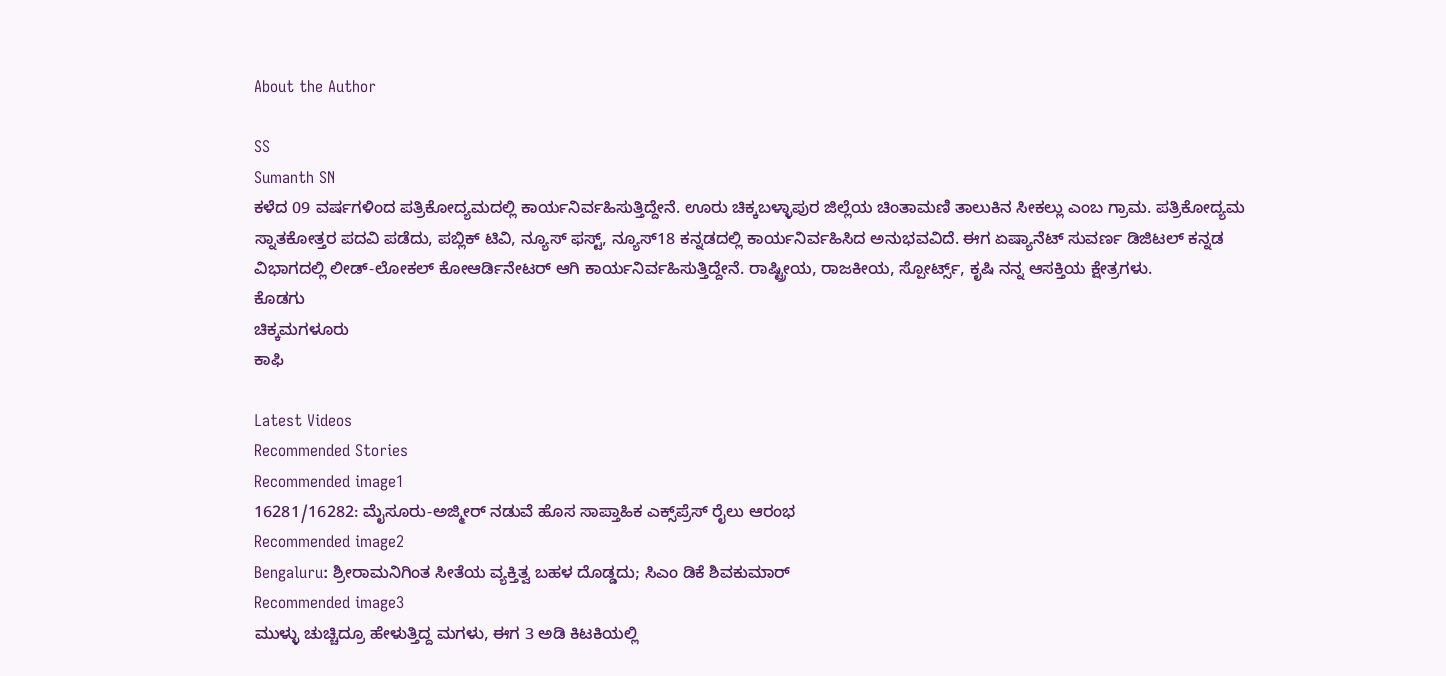About the Author

SS
Sumanth SN
ಕಳೆದ 09 ವರ್ಷಗಳಿಂದ ಪತ್ರಿಕೋದ್ಯಮದಲ್ಲಿ ಕಾರ್ಯನಿರ್ವಹಿಸುತ್ತಿದ್ದೇನೆ. ಊರು ಚಿಕ್ಕಬಳ್ಳಾಪುರ ಜಿಲ್ಲೆಯ ಚಿಂತಾಮಣಿ ತಾಲುಕಿನ ಸೀಕಲ್ಲು ಎಂಬ ಗ್ರಾಮ. ಪತ್ರಿಕೋದ್ಯಮ ಸ್ನಾತಕೋತ್ತರ ಪದವಿ ಪಡೆದು, ಪಬ್ಲಿಕ್ ಟಿವಿ, ನ್ಯೂಸ್ ಫಸ್ಟ್, ನ್ಯೂಸ್18 ಕನ್ನಡದಲ್ಲಿ ಕಾರ್ಯನಿರ್ವಹಿಸಿದ ಅನುಭವವಿದೆ. ಈಗ ಏಷ್ಯಾನೆಟ್ ಸುವರ್ಣ ಡಿಜಿಟಲ್ ಕನ್ನಡ ವಿಭಾಗದಲ್ಲಿ ಲೀಡ್-ಲೋಕಲ್ ಕೋಆರ್ಡಿನೇಟರ್ ಆಗಿ ಕಾರ್ಯನಿರ್ವಹಿಸುತ್ತಿದ್ದೇನೆ. ರಾಷ್ಟ್ರೀಯ, ರಾಜಕೀಯ, ಸ್ಪೋರ್ಟ್ಸ್, ಕೃಷಿ ನನ್ನ ಆಸಕ್ತಿಯ ಕ್ಷೇತ್ರಗಳು.
ಕೊಡಗು
ಚಿಕ್ಕಮಗಳೂರು
ಕಾಫಿ

Latest Videos
Recommended Stories
Recommended image1
16281/16282: ಮೈಸೂರು-ಅಜ್ಮೀರ್ ನಡುವೆ ಹೊಸ ಸಾಪ್ತಾಹಿಕ ಎಕ್ಸ್‌ಪ್ರೆಸ್ ರೈಲು ಆರಂಭ
Recommended image2
Bengaluru: ಶ್ರೀರಾಮನಿಗಿಂತ ಸೀತೆಯ ವ್ಯಕ್ತಿತ್ವ ಬಹಳ ದೊಡ್ಡದು; ಸಿಎಂ ಡಿಕೆ ಶಿವಕುಮಾರ್
Recommended image3
ಮುಳ್ಳು ಚುಚ್ಚಿದ್ರೂ ಹೇಳುತ್ತಿದ್ದ ಮಗಳು, ಈಗ 3 ಅಡಿ ಕಿಟಕಿಯಲ್ಲಿ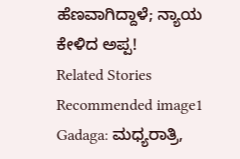ಹೆಣವಾಗಿದ್ದಾಳೆ; ನ್ಯಾಯ ಕೇಳಿದ ಅಪ್ಪ!
Related Stories
Recommended image1
Gadaga: ಮಧ್ಯರಾತ್ರಿ,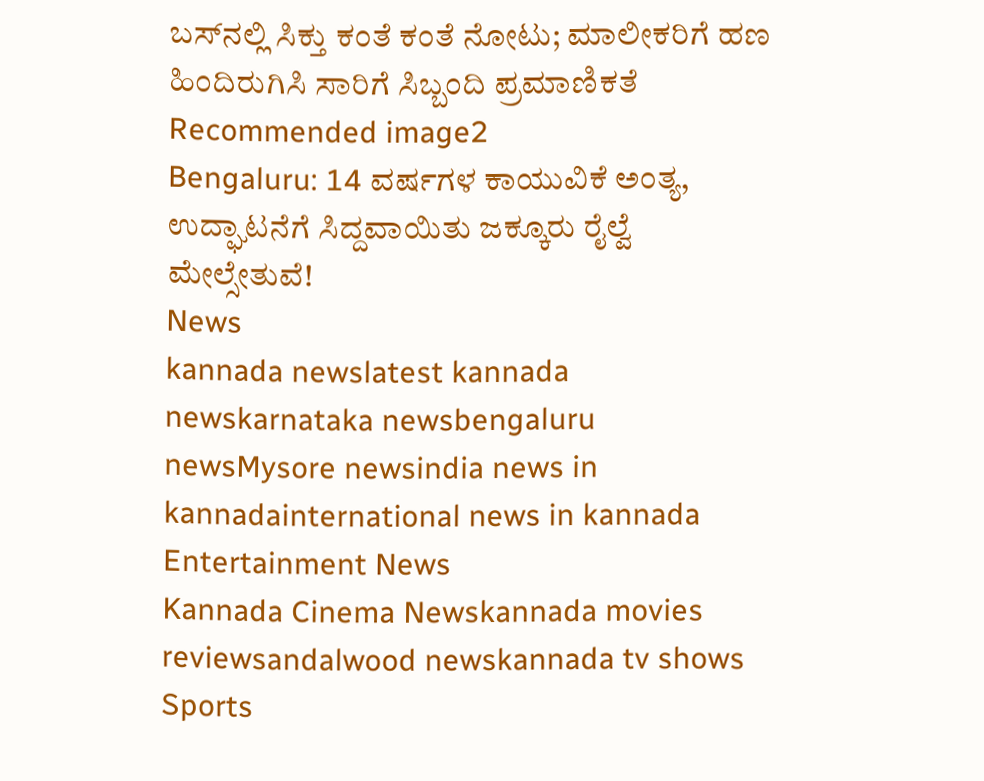ಬಸ್‌ನಲ್ಲಿ ಸಿಕ್ತು ಕಂತೆ ಕಂತೆ ನೋಟು; ಮಾಲೀಕರಿಗೆ ಹಣ ಹಿಂದಿರುಗಿಸಿ ಸಾರಿಗೆ ಸಿಬ್ಬಂದಿ ಪ್ರಮಾಣಿಕತೆ
Recommended image2
Bengaluru: 14 ವರ್ಷಗಳ ಕಾಯುವಿಕೆ ಅಂತ್ಯ, ಉದ್ಘಾಟನೆಗೆ ಸಿದ್ದವಾಯಿತು ಜಕ್ಕೂರು ರೈಲ್ವೆ ಮೇಲ್ಸೇತುವೆ!
News
kannada newslatest kannada newskarnataka newsbengaluru newsMysore newsindia news in kannadainternational news in kannada
Entertainment News
Kannada Cinema Newskannada movies reviewsandalwood newskannada tv shows
Sports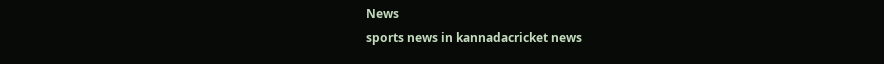News
sports news in kannadacricket news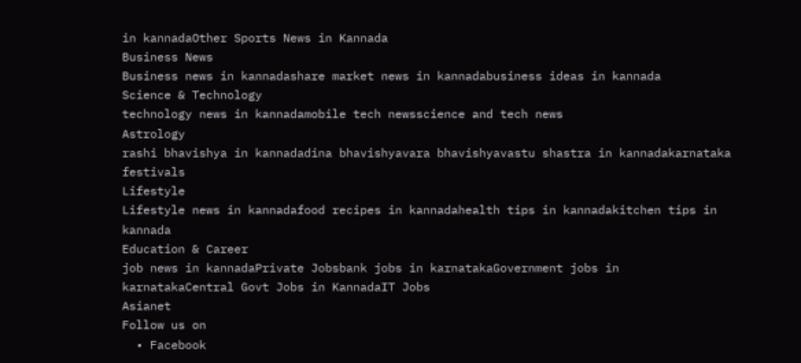in kannadaOther Sports News in Kannada
Business News
Business news in kannadashare market news in kannadabusiness ideas in kannada
Science & Technology
technology news in kannadamobile tech newsscience and tech news
Astrology
rashi bhavishya in kannadadina bhavishyavara bhavishyavastu shastra in kannadakarnataka festivals
Lifestyle
Lifestyle news in kannadafood recipes in kannadahealth tips in kannadakitchen tips in kannada
Education & Career
job news in kannadaPrivate Jobsbank jobs in karnatakaGovernment jobs in karnatakaCentral Govt Jobs in KannadaIT Jobs
Asianet
Follow us on
  • Facebook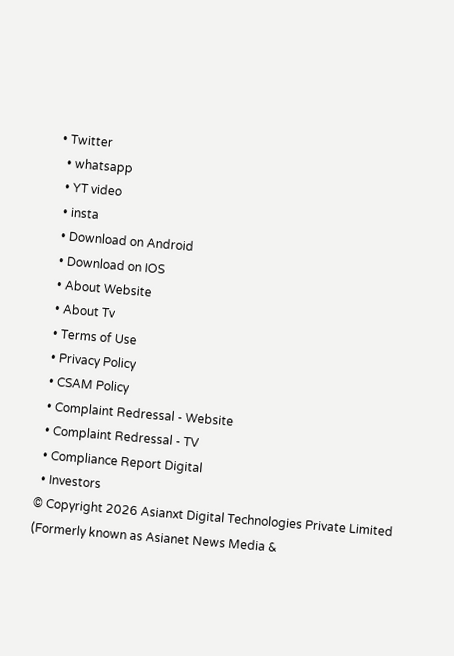• Twitter
  • whatsapp
  • YT video
  • insta
  • Download on Android
  • Download on IOS
  • About Website
  • About Tv
  • Terms of Use
  • Privacy Policy
  • CSAM Policy
  • Complaint Redressal - Website
  • Complaint Redressal - TV
  • Compliance Report Digital
  • Investors
© Copyright 2026 Asianxt Digital Technologies Private Limited (Formerly known as Asianet News Media &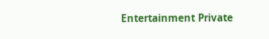Entertainment Private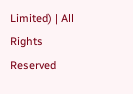Limited) | All Rights Reserved